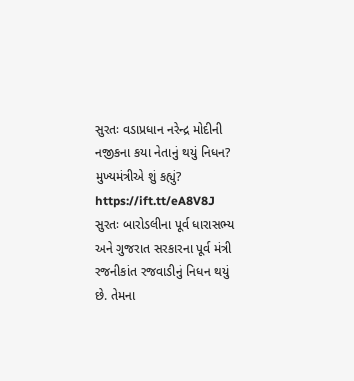સુરતઃ વડાપ્રધાન નરેન્દ્ર મોદીની નજીકના કયા નેતાનું થયું નિધન? મુખ્યમંત્રીએ શું કહ્યું? https://ift.tt/eA8V8J સુરતઃ બારોડલીના પૂર્વ ધારાસભ્ય અને ગુજરાત સરકારના પૂર્વ મંત્રી રજનીકાંત રજવાડીનું નિધન થયું છે. તેમના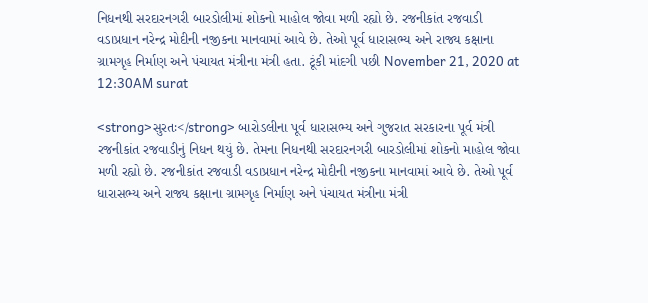નિધનથી સરદારનગરી બારડોલીમાં શોકનો માહોલ જોવા મળી રહ્યો છે. રજનીકાંત રજવાડી વડાપ્રધાન નરેન્દ્ર મોદીની નજીકના માનવામાં આવે છે. તેઓ પૂર્વ ધારાસભ્ય અને રાજ્ય કક્ષાના ગ્રામગૃહ નિર્માણ અને પંચાયત મંત્રીના મંત્રી હતા. ટૂંકી માંદગી પછી November 21, 2020 at 12:30AM surat

<strong>સુરતઃ</strong> બારોડલીના પૂર્વ ધારાસભ્ય અને ગુજરાત સરકારના પૂર્વ મંત્રી રજનીકાંત રજવાડીનું નિધન થયું છે. તેમના નિધનથી સરદારનગરી બારડોલીમાં શોકનો માહોલ જોવા મળી રહ્યો છે. રજનીકાંત રજવાડી વડાપ્રધાન નરેન્દ્ર મોદીની નજીકના માનવામાં આવે છે. તેઓ પૂર્વ ધારાસભ્ય અને રાજ્ય કક્ષાના ગ્રામગૃહ નિર્માણ અને પંચાયત મંત્રીના મંત્રી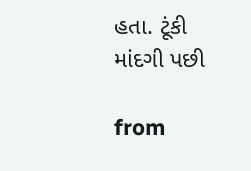હતા. ટૂંકી માંદગી પછી

from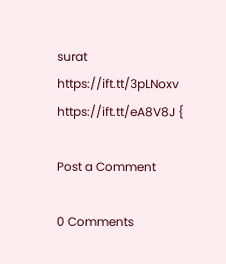surat https://ift.tt/3pLNoxv
https://ift.tt/eA8V8J {

Post a Comment

0 Comments